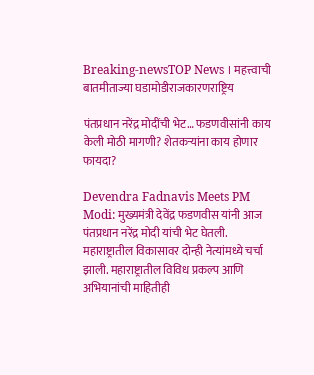Breaking-newsTOP News । महत्त्वाची बातमीताज्या घडामोडीराजकारणराष्ट्रिय

पंतप्रधान नरेंद्र मोदींची भेट… फडणवीसांनी काय केली मोठी मागणी? शेतकर्‍यांना काय होणार फायदा?

Devendra Fadnavis Meets PM Modi: मुख्यमंत्री देवेंद्र फडणवीस यांनी आज पंतप्रधान नरेंद्र मोदी यांची भेट घेतली. महाराष्ट्रातील विकासावर दोन्ही नेत्यांमध्ये चर्चा झाली. महाराष्ट्रातील विविध प्रकल्प आणि अभियानांची माहितीही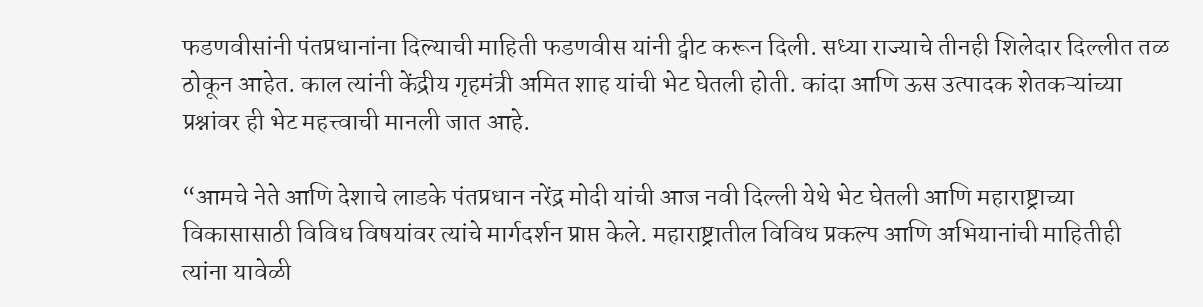फडणवीसांनी पंतप्रधानांना दिल्याची माहिती फडणवीस यांनी ट्वीट करून दिली. सध्या राज्याचे तीनही शिलेदार दिल्लीत तळ ठोकून आहेत. काल त्यांनी केंद्रीय गृहमंत्री अमित शाह यांची भेट घेतली होती. कांदा आणि ऊस उत्पादक शेतकऱ्यांच्या प्रश्नांवर ही भेट महत्त्वाची मानली जात आहे.

“आमचे नेते आणि देशाचे लाडके पंतप्रधान नरेंद्र मोदी यांची आज नवी दिल्ली येथे भेट घेतली आणि महाराष्ट्राच्या विकासासाठी विविध विषयांवर त्यांचे मार्गदर्शन प्राप्त केले. महाराष्ट्रातील विविध प्रकल्प आणि अभियानांची माहितीही त्यांना यावेळी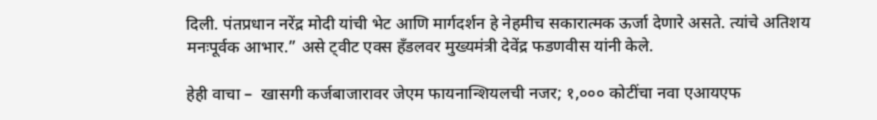दिली. पंतप्रधान नरेंद्र मोदी यांची भेट आणि मार्गदर्शन हे नेहमीच सकारात्मक ऊर्जा देणारे असते. त्यांचे अतिशय मनःपूर्वक आभार.” असे ट्वीट एक्स हँडलवर मुख्यमंत्री देवेंद्र फडणवीस यांनी केले.

हेही वाचा –  खासगी कर्जबाजारावर जेएम फायनान्शियलची नजर; १,००० कोटींचा नवा एआयएफ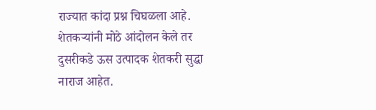राज्यात कांदा प्रश्न चिघळला आहे. शेतकऱ्यांनी मोठे आंदोलन केले तर दुसरीकडे ऊस उत्पादक शेतकरी सुद्धा नाराज आहेत.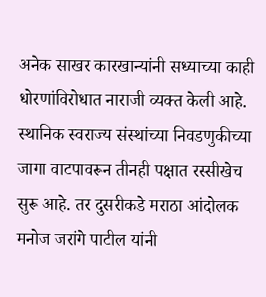अनेक साखर कारखान्यांनी सध्याच्या काही धोरणांविरोधात नाराजी व्यक्त केली आहे. स्थानिक स्वराज्य संस्थांच्या निवडणुकीच्या जागा वाटपावरून तीनही पक्षात रस्सीखेच सुरू आहे. तर दुसरीकडे मराठा आंदोलक मनोज जरांगे पाटील यांनी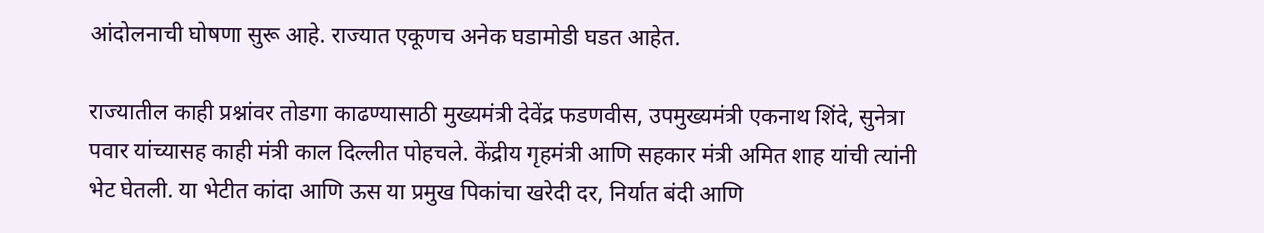आंदोलनाची घोषणा सुरू आहे. राज्यात एकूणच अनेक घडामोडी घडत आहेत.

राज्यातील काही प्रश्नांवर तोडगा काढण्यासाठी मुख्यमंत्री देवेंद्र फडणवीस, उपमुख्यमंत्री एकनाथ शिंदे, सुनेत्रा पवार यांच्यासह काही मंत्री काल दिल्लीत पोहचले. केंद्रीय गृहमंत्री आणि सहकार मंत्री अमित शाह यांची त्यांनी भेट घेतली. या भेटीत कांदा आणि ऊस या प्रमुख पिकांचा खरेदी दर, निर्यात बंदी आणि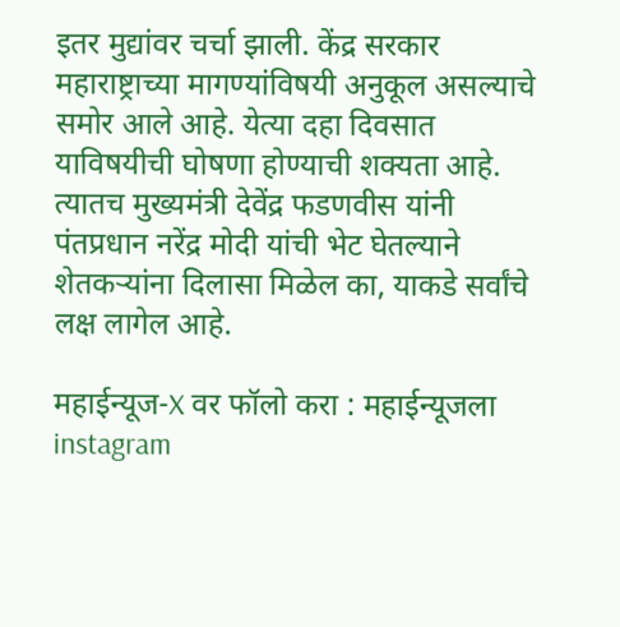इतर मुद्यांवर चर्चा झाली. केंद्र सरकार महाराष्ट्राच्या मागण्यांविषयी अनुकूल असल्याचे समोर आले आहे. येत्या दहा दिवसात याविषयीची घोषणा होण्याची शक्यता आहे. त्यातच मुख्यमंत्री देवेंद्र फडणवीस यांनी पंतप्रधान नरेंद्र मोदी यांची भेट घेतल्याने शेतकऱ्यांना दिलासा मिळेल का, याकडे सर्वांचे लक्ष लागेल आहे.

महाईन्यूज-X वर फॉलो करा : महाईन्यूजला instagram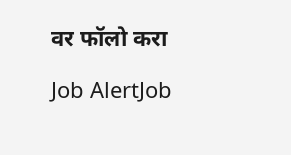वर फॉलो करा

Job AlertJob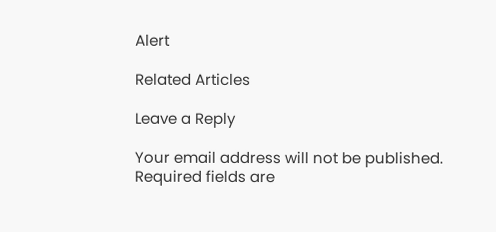Alert

Related Articles

Leave a Reply

Your email address will not be published. Required fields are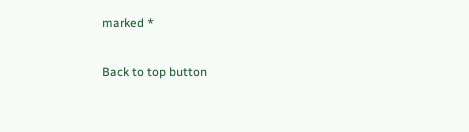marked *

Back to top button